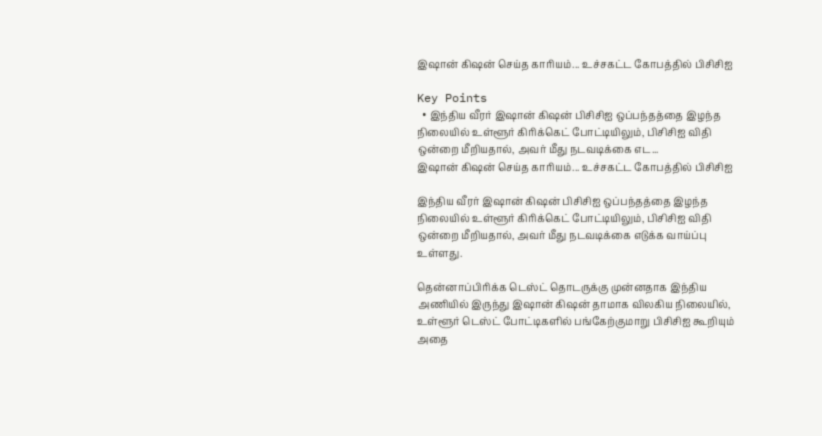இஷான் கிஷன் செய்த காரியம்... உச்சகட்ட கோபத்தில் பிசிசிஐ

Key Points
  • இந்திய வீரர் இஷான் கிஷன் பிசிசிஐ ஒப்பந்தத்தை இழந்த நிலையில் உள்ளூர் கிரிக்கெட் போட்டியிலும், பிசிசிஐ விதி ஒன்றை மீறியதால், அவர் மீது நடவடிக்கை எட...
இஷான் கிஷன் செய்த காரியம்... உச்சகட்ட கோபத்தில் பிசிசிஐ

இந்திய வீரர் இஷான் கிஷன் பிசிசிஐ ஒப்பந்தத்தை இழந்த நிலையில் உள்ளூர் கிரிக்கெட் போட்டியிலும், பிசிசிஐ விதி ஒன்றை மீறியதால், அவர் மீது நடவடிக்கை எடுக்க வாய்ப்பு உள்ளது.

தென்னாப்பிரிக்க டெஸ்ட் தொடருக்கு முன்னதாக இந்திய அணியில் இருந்து இஷான் கிஷன் தாமாக விலகிய நிலையில், உள்ளூர் டெஸ்ட் போட்டிகளில் பங்கேற்குமாறு பிசிசிஐ கூறியும் அதை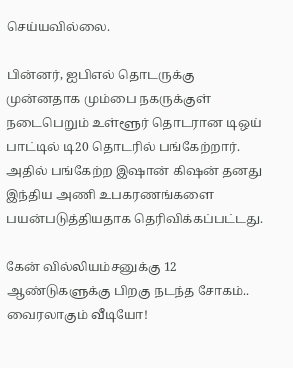செய்யவில்லை.

பின்னர், ஐபிஎல் தொடருக்கு முன்னதாக மும்பை நகருக்குள் நடைபெறும் உள்ளூர் தொடரான டிஒய் பாட்டில் டி20 தொடரில் பங்கேற்றார். அதில் பங்கேற்ற இஷான் கிஷன் தனது இந்திய அணி உபகரணங்களை பயன்படுத்தியதாக தெரிவிக்கப்பட்டது.

கேன் வில்லியம்சனுக்கு 12 ஆண்டுகளுக்கு பிறகு நடந்த சோகம்.. வைரலாகும் வீடியோ!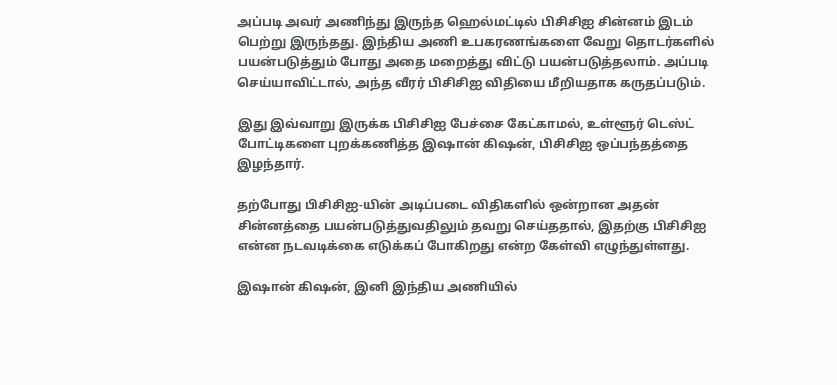அப்படி அவர் அணிந்து இருந்த ஹெல்மட்டில் பிசிசிஐ சின்னம் இடம் பெற்று இருந்தது. இந்திய அணி உபகரணங்களை வேறு தொடர்களில் பயன்படுத்தும் போது அதை மறைத்து விட்டு பயன்படுத்தலாம். அப்படி செய்யாவிட்டால், அந்த வீரர் பிசிசிஐ விதியை மீறியதாக கருதப்படும்.

இது இவ்வாறு இருக்க பிசிசிஐ பேச்சை கேட்காமல், உள்ளூர் டெஸ்ட் போட்டிகளை புறக்கணித்த இஷான் கிஷன், பிசிசிஐ ஒப்பந்தத்தை இழந்தார்.

தற்போது பிசிசிஐ-யின் அடிப்படை விதிகளில் ஒன்றான அதன் சின்னத்தை பயன்படுத்துவதிலும் தவறு செய்ததால், இதற்கு பிசிசிஐ என்ன நடவடிக்கை எடுக்கப் போகிறது என்ற கேள்வி எழுந்துள்ளது.

இஷான் கிஷன், இனி இந்திய அணியில்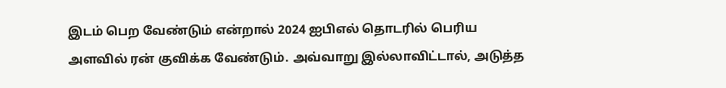இடம் பெற வேண்டும் என்றால் 2024 ஐபிஎல் தொடரில் பெரிய அளவில் ரன் குவிக்க வேண்டும். அவ்வாறு இல்லாவிட்டால், அடுத்த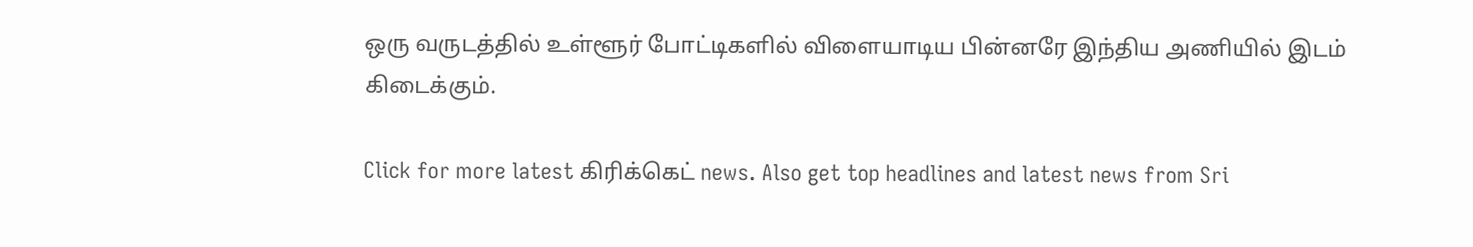ஒரு வருடத்தில் உள்ளூர் போட்டிகளில் விளையாடிய பின்னரே இந்திய அணியில் இடம் கிடைக்கும்.

Click for more latest கிரிக்கெட் news. Also get top headlines and latest news from Sri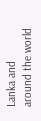Lanka and around the world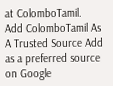at ColomboTamil.
Add ColomboTamil As A Trusted Source Add as a preferred source on Google